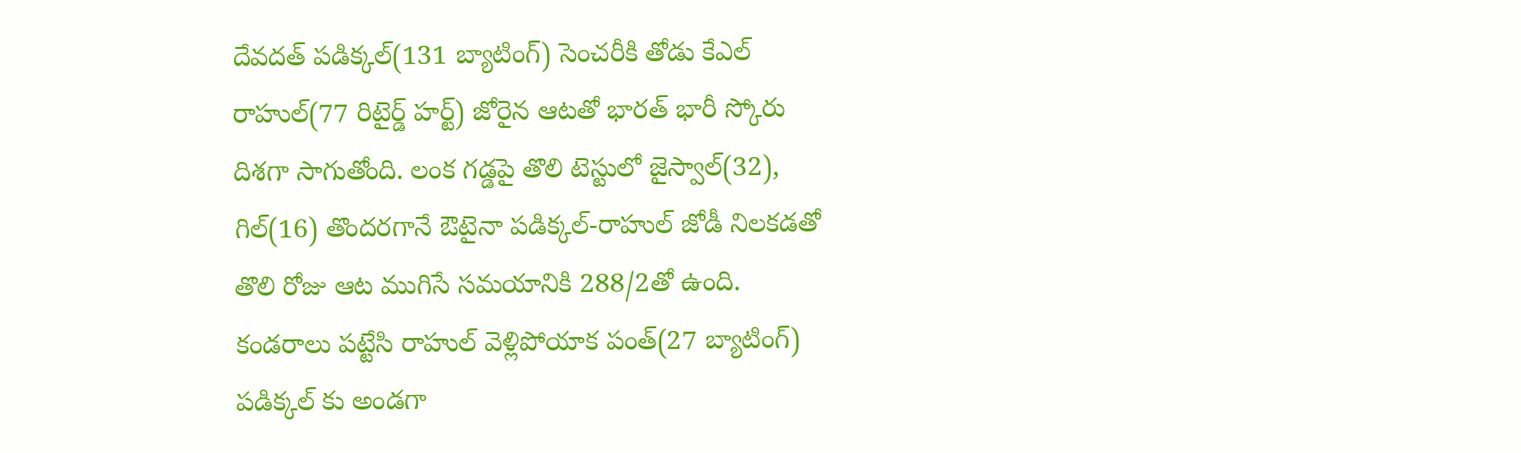దేవదత్ పడిక్కల్(131 బ్యాటింగ్) సెంచరీకి తోడు కేఎల్ రాహుల్(77 రిటైర్డ్ హర్ట్) జోరైన ఆటతో భారత్ భారీ స్కోరు దిశగా సాగుతోంది. లంక గడ్డపై తొలి టెస్టులో జైస్వాల్(32), గిల్(16) తొందరగానే ఔటైనా పడిక్కల్-రాహుల్ జోడీ నిలకడతో తొలి రోజు ఆట ముగిసే సమయానికి 288/2తో ఉంది. కండరాలు పట్టేసి రాహుల్ వెళ్లిపోయాక పంత్(27 బ్యాటింగ్) పడిక్కల్ కు అండగా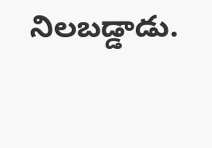నిలబడ్డాడు.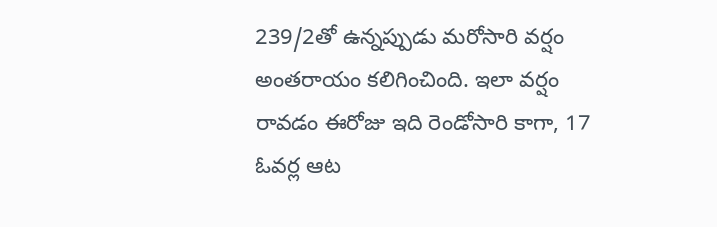239/2తో ఉన్నప్పుడు మరోసారి వర్షం అంతరాయం కలిగించింది. ఇలా వర్షం రావడం ఈరోజు ఇది రెండోసారి కాగా, 17 ఓవర్ల ఆట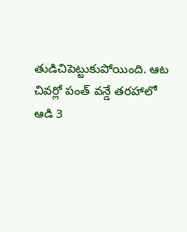తుడిచిపెట్టుకుపోయింది. ఆట చివర్లో పంత్ వన్డే తరహాలో ఆడి 3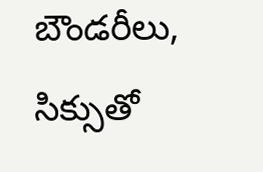బౌండరీలు, సిక్సుతో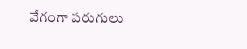వేగంగా పరుగులు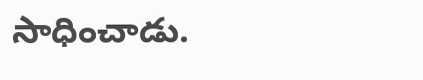సాధించాడు.